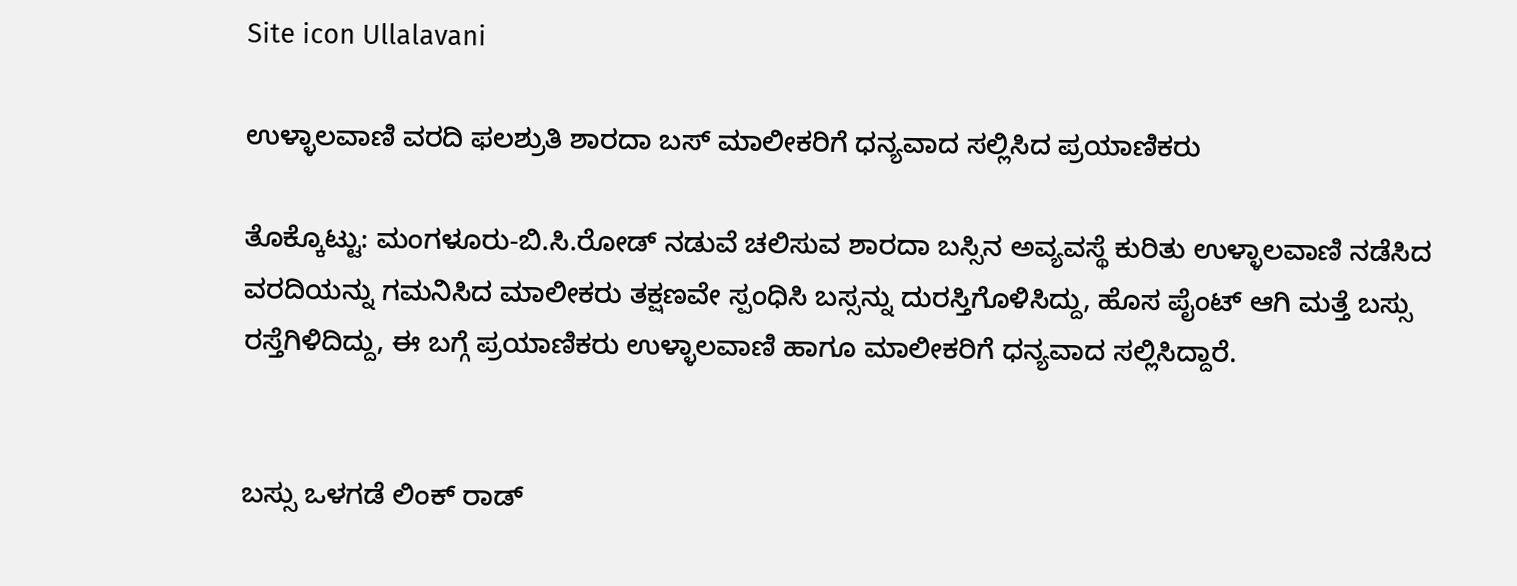Site icon Ullalavani

ಉಳ್ಳಾಲವಾಣಿ ವರದಿ ಫಲಶ್ರುತಿ ಶಾರದಾ ಬಸ್‌ ಮಾಲೀಕರಿಗೆ ಧನ್ಯವಾದ ಸಲ್ಲಿಸಿದ ಪ್ರಯಾಣಿಕರು

ತೊಕ್ಕೊಟ್ಟು: ಮಂಗಳೂರು-ಬಿ.ಸಿ.ರೋಡ್‌ ನಡುವೆ ಚಲಿಸುವ ಶಾರದಾ ಬಸ್ಸಿನ ಅವ್ಯವಸ್ಥೆ ಕುರಿತು ಉಳ್ಳಾಲವಾಣಿ ನಡೆಸಿದ ವರದಿಯನ್ನು ಗಮನಿಸಿದ ಮಾಲೀಕರು ತಕ್ಷಣವೇ ಸ್ಪಂಧಿಸಿ ಬಸ್ಸನ್ನು ದುರಸ್ತಿಗೊಳಿಸಿದ್ದು, ಹೊಸ ಪೈಂಟ್‌ ಆಗಿ ಮತ್ತೆ ಬಸ್ಸು ರಸ್ತೆಗಿಳಿದಿದ್ದು, ಈ ಬಗ್ಗೆ ಪ್ರಯಾಣಿಕರು ಉಳ್ಳಾಲವಾಣಿ ಹಾಗೂ ಮಾಲೀಕರಿಗೆ ಧನ್ಯವಾದ ಸಲ್ಲಿಸಿದ್ದಾರೆ.


ಬಸ್ಸು ಒಳಗಡೆ ಲಿಂಕ್‌ ರಾಡ್‌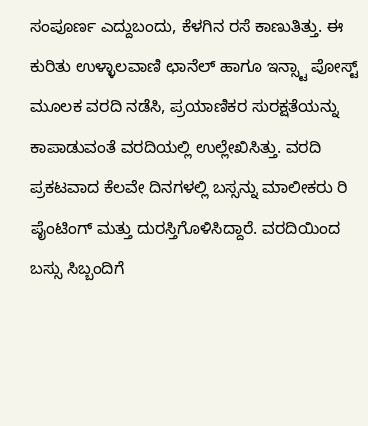ಸಂಪೂರ್ಣ ಎದ್ದುಬಂದು, ಕೆಳಗಿನ ರಸೆ ಕಾಣುತಿತ್ತು. ಈ ಕುರಿತು ಉಳ್ಳಾಲವಾಣಿ ಛಾನೆಲ್‌ ಹಾಗೂ ಇನ್ಸ್ಟಾ ಪೋಸ್ಟ್‌ ಮೂಲಕ ವರದಿ ನಡೆಸಿ, ಪ್ರಯಾಣಿಕರ ಸುರಕ್ಷತೆಯನ್ನು ಕಾಪಾಡುವಂತೆ ವರದಿಯಲ್ಲಿ ಉಲ್ಲೇಖಿಸಿತ್ತು. ವರದಿ ಪ್ರಕಟವಾದ ಕೆಲವೇ ದಿನಗಳಲ್ಲಿ ಬಸ್ಸನ್ನು ಮಾಲೀಕರು ರಿ ಪೈಂಟಿಂಗ್‌ ಮತ್ತು ದುರಸ್ತಿಗೊಳಿಸಿದ್ದಾರೆ. ವರದಿಯಿಂದ ಬಸ್ಸು ಸಿಬ್ಬಂದಿಗೆ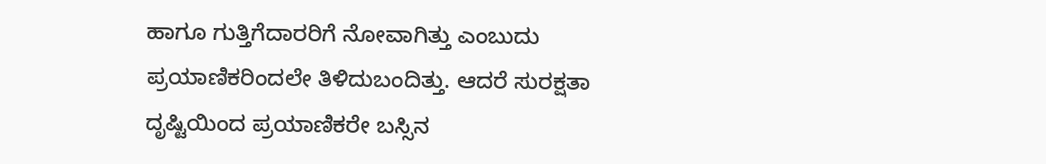ಹಾಗೂ ಗುತ್ತಿಗೆದಾರರಿಗೆ ನೋವಾಗಿತ್ತು ಎಂಬುದು ಪ್ರಯಾಣಿಕರಿಂದಲೇ ತಿಳಿದುಬಂದಿತ್ತು. ಆದರೆ ಸುರಕ್ಷತಾ ದೃಷ್ಟಿಯಿಂದ ಪ್ರಯಾಣಿಕರೇ ಬಸ್ಸಿನ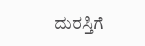ದುರಸ್ತಿಗೆ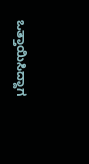ಒತ್ತಾಯಿಸಿದ್ದಾಗ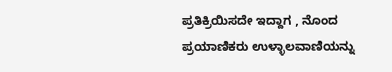ಪ್ರತಿಕ್ರಿಯಿಸದೇ ಇದ್ದಾಗ , ನೊಂದ ಪ್ರಯಾಣಿಕರು ಉಳ್ಳಾಲವಾಣಿಯನ್ನು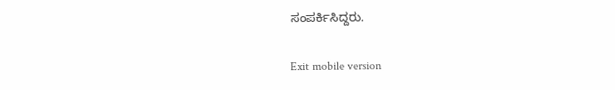ಸಂಪರ್ಕಿಸಿದ್ದರು.

Exit mobile version